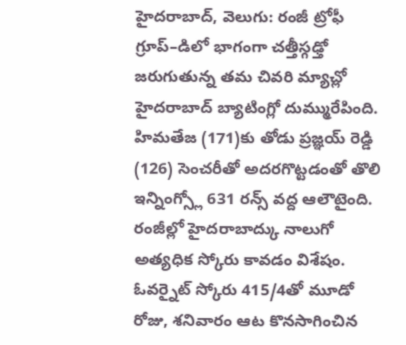హైదరాబాద్, వెలుగు: రంజీ ట్రోఫీ గ్రూప్–డిలో భాగంగా చత్తీస్గఢ్తో జరుగుతున్న తమ చివరి మ్యాచ్లో హైదరాబాద్ బ్యాటింగ్లో దుమ్మురేపింది. హిమతేజ (171)కు తోడు ప్రజ్ఞయ్ రెడ్డి (126) సెంచరీతో అదరగొట్టడంతో తొలి ఇన్నింగ్స్లో 631 రన్స్ వద్ద ఆలౌటైంది. రంజీల్లో హైదరాబాద్కు నాలుగో అత్యధిక స్కోరు కావడం విశేషం.
ఓవర్నైట్ స్కోరు 415/4తో మూడో రోజు, శనివారం ఆట కొనసాగించిన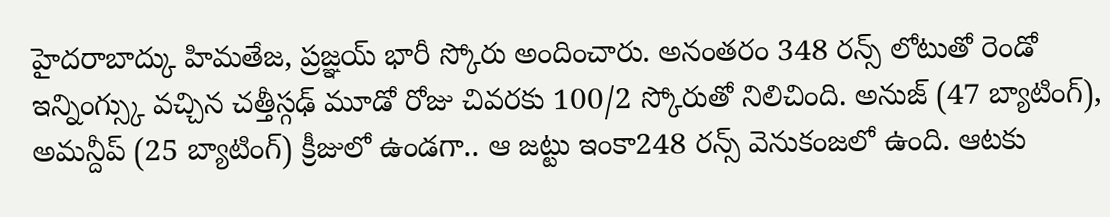హైదరాబాద్కు హిమతేజ, ప్రజ్ఞయ్ భారీ స్కోరు అందించారు. అనంతరం 348 రన్స్ లోటుతో రెండో ఇన్నింగ్స్కు వచ్చిన చత్తీస్గఢ్ మూడో రోజు చివరకు 100/2 స్కోరుతో నిలిచింది. అనుజ్ (47 బ్యాటింగ్), అమన్దీప్ (25 బ్యాటింగ్) క్రీజులో ఉండగా.. ఆ జట్టు ఇంకా248 రన్స్ వెనుకంజలో ఉంది. ఆటకు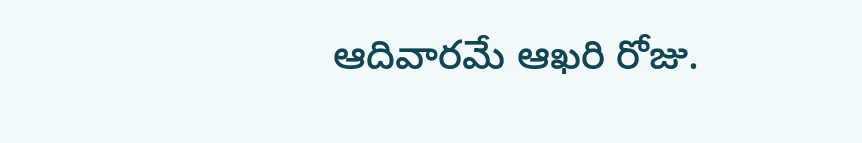ఆదివారమే ఆఖరి రోజు.